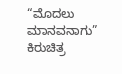“ಮೊದಲು ಮಾನವನಾಗು” ಕಿರುಚಿತ್ರ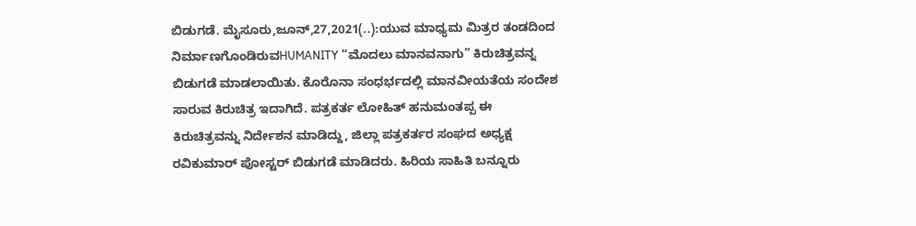ಬಿಡುಗಡೆ. ಮೈಸೂರು,ಜೂನ್,27,2021(..):ಯುವ ಮಾಧ್ಯಮ ಮಿತ್ರರ ತಂಡದಿಂದ ನಿರ್ಮಾಣಗೊಂಡಿರುವHUMANITY “ಮೊದಲು ಮಾನವನಾಗು” ಕಿರುಚಿತ್ರವನ್ನ ಬಿಡುಗಡೆ ಮಾಡಲಾಯಿತು. ಕೊರೊನಾ ಸಂಧರ್ಭದಲ್ಲಿ ಮಾನವೀಯತೆಯ ಸಂದೇಶ ಸಾರುವ ಕಿರುಚಿತ್ರ ಇದಾಗಿದೆ. ಪತ್ರಕರ್ತ ಲೋಹಿತ್ ಹನುಮಂತಪ್ಪ ಈ ಕಿರುಚಿತ್ರವನ್ನು ನಿರ್ದೇಶನ ಮಾಡಿದ್ದು, ಜಿಲ್ಲಾ ಪತ್ರಕರ್ತರ ಸಂಘದ ಅಧ್ಯಕ್ಷ ರವಿಕುಮಾರ್ ಪೋಸ್ಟರ್ ಬಿಡುಗಡೆ ಮಾಡಿದರು. ಹಿರಿಯ ಸಾಹಿತಿ ಬನ್ನೂರು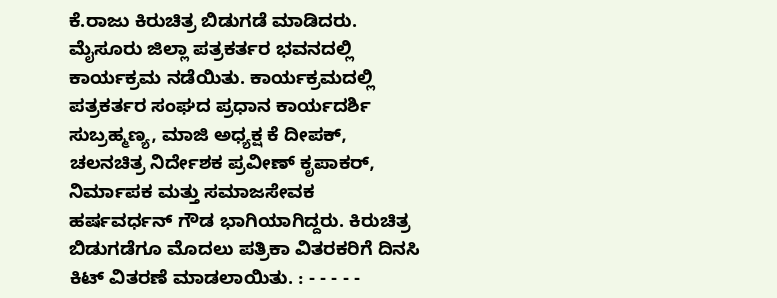ಕೆ.ರಾಜು ಕಿರುಚಿತ್ರ ಬಿಡುಗಡೆ ಮಾಡಿದರು. ಮೈಸೂರು ಜಿಲ್ಲಾ ಪತ್ರಕರ್ತರ ಭವನದಲ್ಲಿ ಕಾರ್ಯಕ್ರಮ ನಡೆಯಿತು. ಕಾರ್ಯಕ್ರಮದಲ್ಲಿ ಪತ್ರಕರ್ತರ ಸಂಘದ ಪ್ರಧಾನ ಕಾರ್ಯದರ್ಶಿ ಸುಬ್ರಹ್ಮಣ್ಯ, ಮಾಜಿ ಅಧ್ಯಕ್ಷ ಕೆ ದೀಪಕ್, ಚಲನಚಿತ್ರ ನಿರ್ದೇಶಕ ಪ್ರವೀಣ್ ಕೃಪಾಕರ್, ನಿರ್ಮಾಪಕ ಮತ್ತು ಸಮಾಜಸೇವಕ ಹರ್ಷವರ್ಧನ್ ಗೌಡ ಭಾಗಿಯಾಗಿದ್ದರು. ಕಿರುಚಿತ್ರ ಬಿಡುಗಡೆಗೂ ಮೊದಲು ಪತ್ರಿಕಾ ವಿತರಕರಿಗೆ ದಿನಸಿ ಕಿಟ್ ವಿತರಣೆ ಮಾಡಲಾಯಿತು. : - - - - -